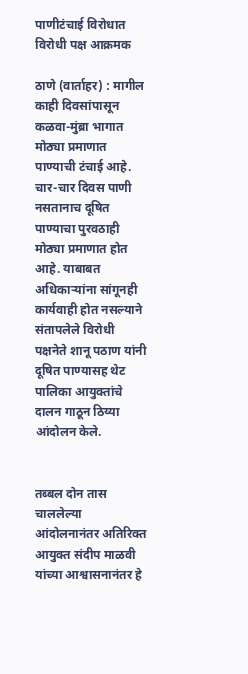पाणीटंचाई विरोधात विरोधी पक्ष आक्रमक

ठाणे (वार्ताहर) : मागील काही दिवसांपासून कळवा-मुंब्रा भागात मोठ्या प्रमाणात पाण्याची टंचाई आहे. चार-चार दिवस पाणी नसतानाच दूषित पाण्याचा पुरवठाही मोठ्या प्रमाणात होत आहे. याबाबत अधिकाऱ्यांना सांगूनही कार्यवाही होत नसल्याने संतापलेले विरोधी पक्षनेते शानू पठाण यांनी दूषित पाण्यासह थेट पालिका आयुक्तांचे दालन गाठून ठिय्या आंदोलन केले.


तब्बल दोन तास चाललेल्या आंदोलनानंतर अतिरिक्त आयुक्त संदीप माळवी यांच्या आश्वासनानंतर हे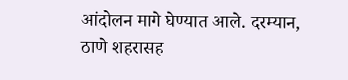आंदोलन मागे घेण्यात आले. दरम्यान, ठाणे शहरासह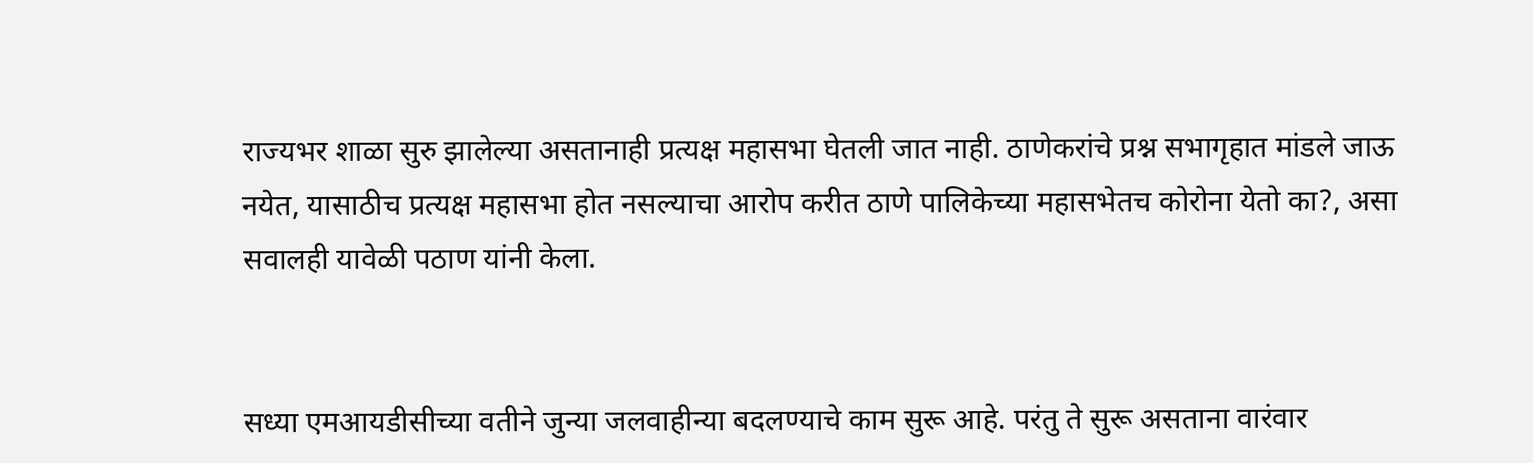राज्यभर शाळा सुरु झालेल्या असतानाही प्रत्यक्ष महासभा घेतली जात नाही. ठाणेकरांचे प्रश्न सभागृहात मांडले जाऊ नयेत, यासाठीच प्रत्यक्ष महासभा होत नसल्याचा आरोप करीत ठाणे पालिकेच्या महासभेतच कोरोना येतो का?, असा सवालही यावेळी पठाण यांनी केला.


सध्या एमआयडीसीच्या वतीने जुन्या जलवाहीन्या बदलण्याचे काम सुरू आहे. परंतु ते सुरू असताना वारंवार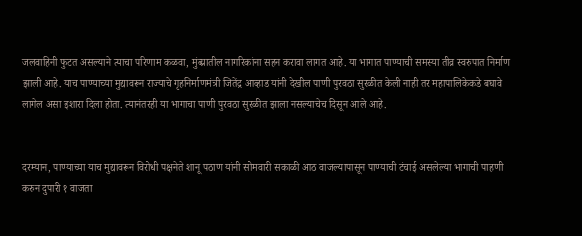जलवाहिनी फुटत असल्याने त्याचा परिणाम कळवा, मुंब्य्रातील नागरिकांना सहन करावा लागत आहे. या भागात पाण्याची समस्या तीव्र स्वरुपात निर्माण झाली आहे. याच पाण्याच्या मुद्यावरून राज्याचे गृहनिर्माणमंत्री जितेंद्र आव्हाड यांनी देखील पाणी पुरवठा सुरळीत केली नाही तर महापालिकेकडे बघावे लागेल असा इशारा दिला होता. त्यानंतरही या भागाचा पाणी पुरवठा सुरळीत झाला नसल्याचेच दिसून आले आहे.


दरम्यान, पाण्याच्या याच मुद्यावरून विरोधी पक्षनेते शानू पठाण यांनी सोमवारी सकाळी आठ वाजल्यापासून पाण्याची टंचाई असलेल्या भागाची पाहणी करुन दुपारी १ वाजता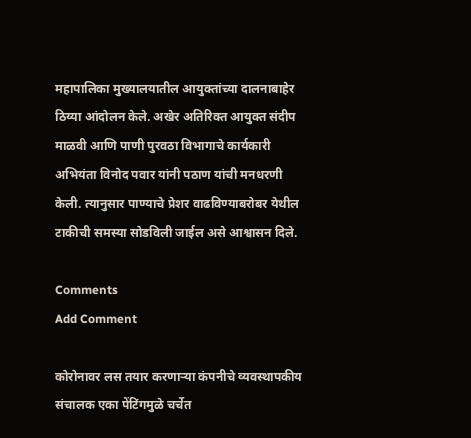महापालिका मुख्यालयातील आयुक्तांच्या दालनाबाहेर ठिय्या आंदोलन केले. अखेर अतिरिक्त आयुक्त संदीप माळवी आणि पाणी पुरवठा विभागाचे कार्यकारी अभियंता विनोद पवार यांनी पठाण यांची मनधरणी केली. त्यानुसार पाण्याचे प्रेशर वाढविण्याबरोबर येथील टाकीची समस्या सोडविली जाईल असे आश्वासन दिले.

Comments
Add Comment

कोरोनावर लस तयार करणाऱ्या कंपनीचे व्यवस्थापकीय संचालक एका पेंटिंगमुळे चर्चेत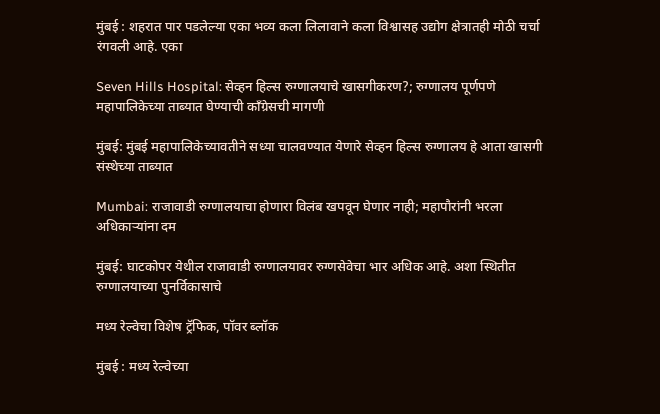मुंबई : शहरात पार पडलेल्या एका भव्य कला लिलावाने कला विश्वासह उद्योग क्षेत्रातही मोठी चर्चा रंगवली आहे. एका

Seven Hills Hospital: सेव्हन हिल्स रुग्णालयाचे खासगीकरण?; रुग्णालय पूर्णपणे महापालिकेच्या ताब्यात घेण्याची काँग्रेसची मागणी

मुंबई: मुंबई महापालिकेच्यावतीने सध्या चालवण्यात येणारे सेव्हन हिल्स रुग्णालय हे आता खासगी संस्थेच्या ताब्यात

Mumbai: राजावाडी रुग्णालयाचा होणारा विलंब खपवून घेणार नाही; महापौरांनी भरला अधिकाऱ्यांना दम

मुंबई: घाटकोपर येथील राजावाडी रुग्णालयावर रुग्णसेवेचा भार अधिक आहे. अशा स्थितीत रुग्णालयाच्या पुनर्विकासाचे

मध्य रेल्वेचा विशेष ट्रॅफिक, पॉवर ब्लॉक

मुंबई : मध्य रेल्वेच्या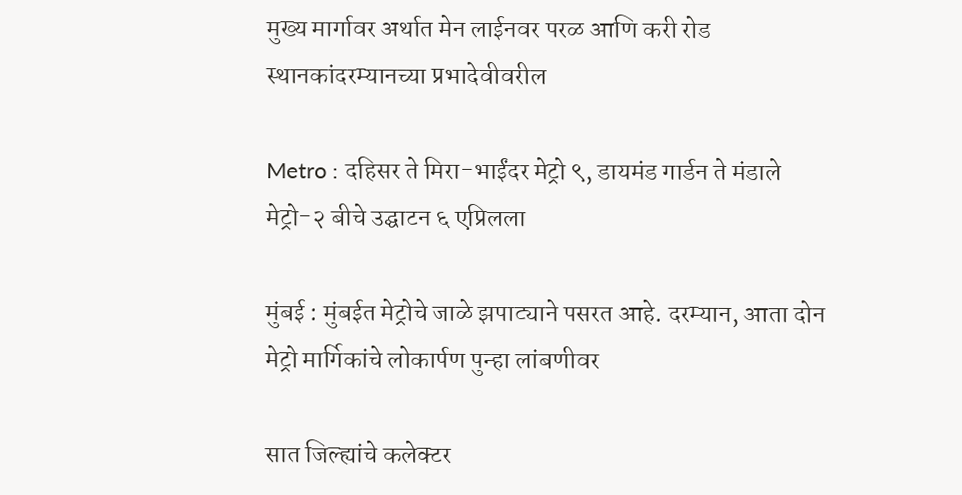मुख्य मार्गावर अर्थात मेन लाईनवर परळ आणि करी रोड स्थानकांदरम्यानच्या प्रभादेवीवरील

Metro : दहिसर ते मिरा-भाईंदर मेट्रो ९, डायमंड गार्डन ते मंडाले मेट्रो-२ बीचे उद्घाटन ६ एप्रिलला

मुंबई : मुंबईत मेट्रोचे जाळे झपाट्याने पसरत आहे. दरम्यान, आता दोन मेट्रो मार्गिकांचे लोकार्पण पुन्हा लांबणीवर

सात जिल्ह्यांचे कलेक्टर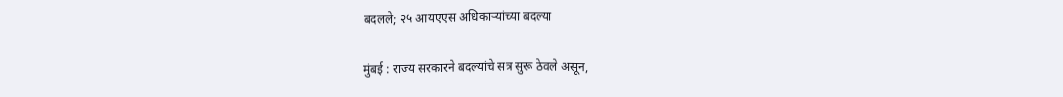बदलले; २५ आयएएस अधिकाऱ्यांच्या बदल्या

मुंबई : राज्य सरकारने बदल्यांचे सत्र सुरू ठेवले असून,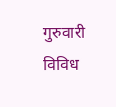गुरुवारी विविध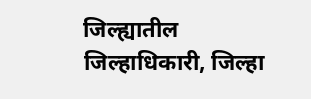जिल्ह्यातील जिल्हाधिकारी, जिल्हा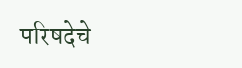परिषदेचे